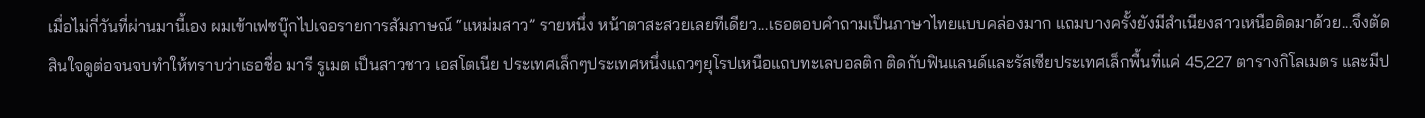เมื่อไม่กี่วันที่ผ่านมานี้เอง ผมเข้าเฟซบุ๊กไปเจอรายการสัมภาษณ์ “แหม่มสาว” รายหนึ่ง หน้าตาสะสวยเลยทีเดียว...เธอตอบคำถามเป็นภาษาไทยแบบคล่องมาก แถมบางครั้งยังมีสำเนียงสาวเหนือติดมาด้วย...จึงตัดสินใจดูต่อจนจบทำให้ทราบว่าเธอชื่อ มารี รูเมต เป็นสาวชาว เอสโตเนีย ประเทศเล็กๆประเทศหนึ่งแถวๆยุโรปเหนือแถบทะเลบอลติก ติดกับฟินแลนด์และรัสเซียประเทศเล็กพื้นที่แค่ 45,227 ตารางกิโลเมตร และมีป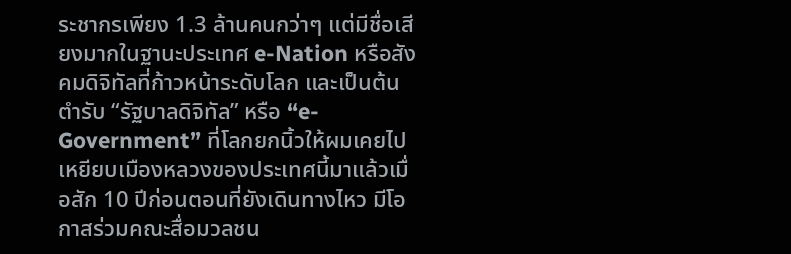ระชากรเพียง 1.3 ล้านคนกว่าๆ แต่มีชื่อเสียงมากในฐานะประเทศ e-Nation หรือสังคมดิจิทัลที่ก้าวหน้าระดับโลก และเป็นต้นตำรับ “รัฐบาลดิจิทัล” หรือ “e-Government” ที่โลกยกนิ้วให้ผมเคยไปเหยียบเมืองหลวงของประเทศนี้มาแล้วเมื่อสัก 10 ปีก่อนตอนที่ยังเดินทางไหว มีโอกาสร่วมคณะสื่อมวลชน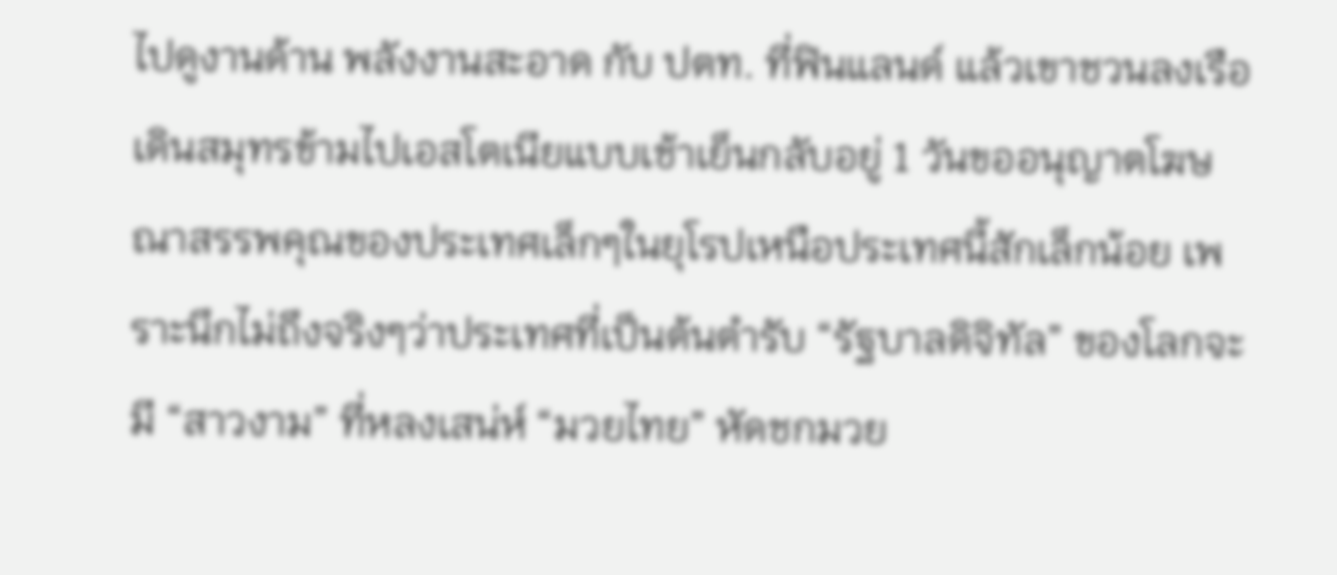ไปดูงานด้าน พลังงานสะอาด กับ ปตท. ที่ฟินแลนด์ แล้วเขาชวนลงเรือเดินสมุทรข้ามไปเอสโตเนียแบบเช้าเย็นกลับอยู่ 1 วันขออนุญาตโฆษณาสรรพคุณของประเทศเล็กๆในยุโรปเหนือประเทศนี้สักเล็กน้อย เพราะนึกไม่ถึงจริงๆว่าประเทศที่เป็นต้นตำรับ “รัฐบาลดิจิทัล” ของโลกจะมี “สาวงาม” ที่หลงเสน่ห์ “มวยไทย” หัดชกมวย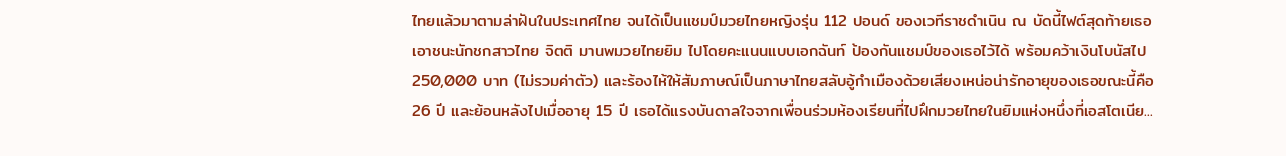ไทยแล้วมาตามล่าฝันในประเทศไทย จนได้เป็นแชมป์มวยไทยหญิงรุ่น 112 ปอนด์ ของเวทีราชดำเนิน ณ บัดนี้ไฟต์สุดท้ายเธอเอาชนะนักชกสาวไทย จิตติ มานพมวยไทยยิม ไปโดยคะแนนแบบเอกฉันท์ ป้องกันแชมป์ของเธอไว้ได้ พร้อมคว้าเงินโบนัสไป 250,000 บาท (ไม่รวมค่าตัว) และร้องไห้ให้สัมภาษณ์เป็นภาษาไทยสลับอู้กำเมืองด้วยเสียงเหน่อน่ารักอายุของเธอขณะนี้คือ 26 ปี และย้อนหลังไปเมื่ออายุ 15 ปี เธอได้แรงบันดาลใจจากเพื่อนร่วมห้องเรียนที่ไปฝึกมวยไทยในยิมแห่งหนึ่งที่เอสโตเนีย...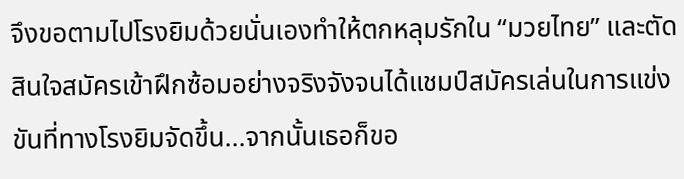จึงขอตามไปโรงยิมด้วยนั่นเองทำให้ตกหลุมรักใน “มวยไทย” และตัดสินใจสมัครเข้าฝึกซ้อมอย่างจริงจังจนได้แชมป์สมัครเล่นในการแข่งขันที่ทางโรงยิมจัดขึ้น...จากนั้นเธอก็ขอ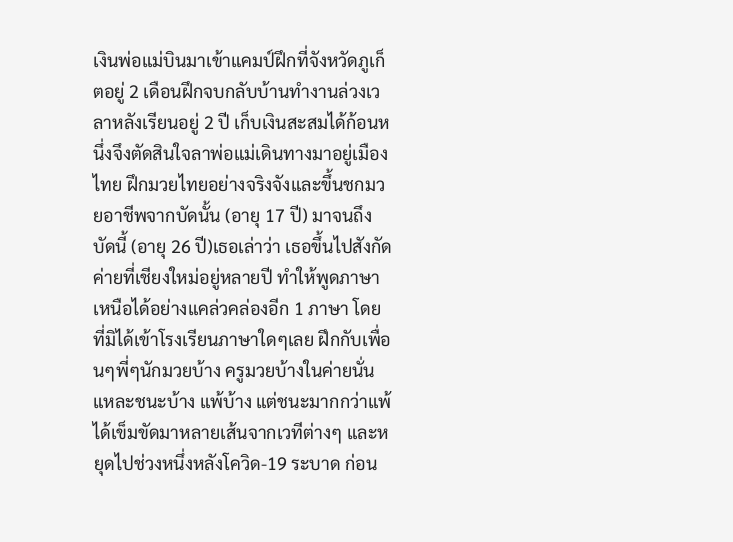เงินพ่อแม่บินมาเข้าแคมป์ฝึกที่จังหวัดภูเก็ตอยู่ 2 เดือนฝึกจบกลับบ้านทำงานล่วงเวลาหลังเรียนอยู่ 2 ปี เก็บเงินสะสมได้ก้อนหนึ่งจึงตัดสินใจลาพ่อแม่เดินทางมาอยู่เมืองไทย ฝึกมวยไทยอย่างจริงจังและขึ้นชกมวยอาชีพจากบัดนั้น (อายุ 17 ปี) มาจนถึงบัดนี้ (อายุ 26 ปี)เธอเล่าว่า เธอขึ้นไปสังกัดค่ายที่เชียงใหม่อยู่หลายปี ทำให้พูดภาษาเหนือได้อย่างแคล่วคล่องอีก 1 ภาษา โดยที่มิได้เข้าโรงเรียนภาษาใดๆเลย ฝึกกับเพื่อนๆพี่ๆนักมวยบ้าง ครูมวยบ้างในค่ายนั่นแหละชนะบ้าง แพ้บ้าง แต่ชนะมากกว่าแพ้ ได้เข็มขัดมาหลายเส้นจากเวทีต่างๆ และหยุดไปช่วงหนึ่งหลังโควิด-19 ระบาด ก่อน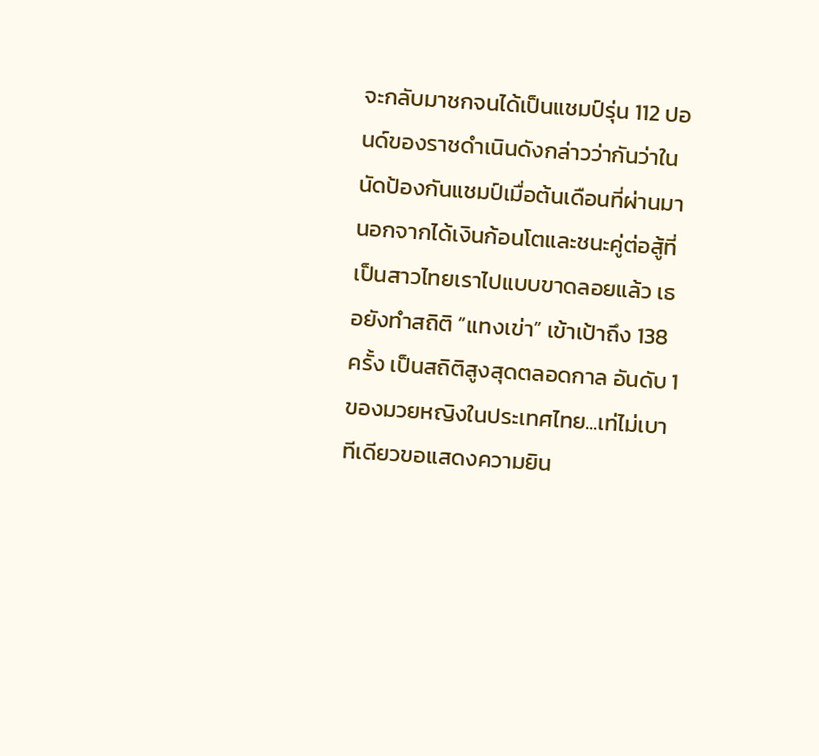จะกลับมาชกจนได้เป็นแชมป์รุ่น 112 ปอนด์ของราชดำเนินดังกล่าวว่ากันว่าในนัดป้องกันแชมป์เมื่อต้นเดือนที่ผ่านมา นอกจากได้เงินก้อนโตและชนะคู่ต่อสู้ที่เป็นสาวไทยเราไปแบบขาดลอยแล้ว เธอยังทำสถิติ “แทงเข่า” เข้าเป้าถึง 138 ครั้ง เป็นสถิติสูงสุดตลอดกาล อันดับ 1 ของมวยหญิงในประเทศไทย...เท่ไม่เบาทีเดียวขอแสดงความยิน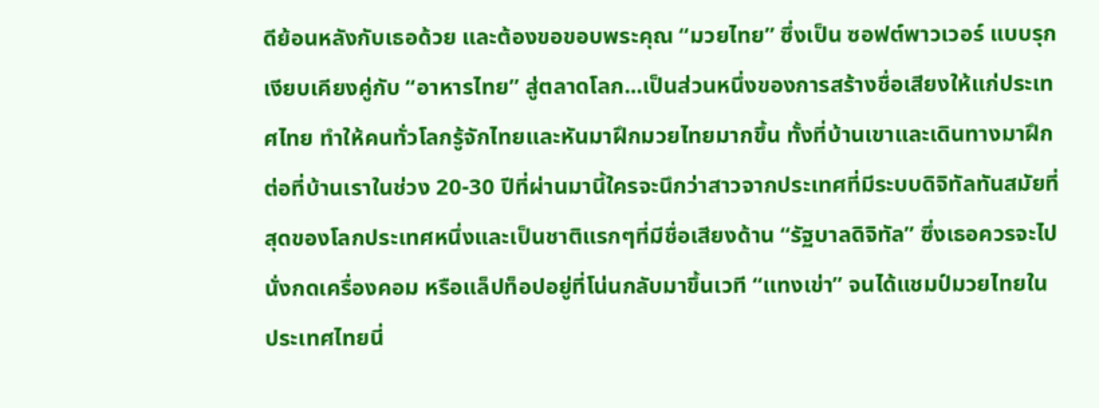ดีย้อนหลังกับเธอด้วย และต้องขอขอบพระคุณ “มวยไทย” ซึ่งเป็น ซอฟต์พาวเวอร์ แบบรุกเงียบเคียงคู่กับ “อาหารไทย” สู่ตลาดโลก...เป็นส่วนหนึ่งของการสร้างชื่อเสียงให้แก่ประเทศไทย ทำให้คนทั่วโลกรู้จักไทยและหันมาฝึกมวยไทยมากขึ้น ทั้งที่บ้านเขาและเดินทางมาฝึกต่อที่บ้านเราในช่วง 20-30 ปีที่ผ่านมานี้ใครจะนึกว่าสาวจากประเทศที่มีระบบดิจิทัลทันสมัยที่สุดของโลกประเทศหนึ่งและเป็นชาติแรกๆที่มีชื่อเสียงด้าน “รัฐบาลดิจิทัล” ซึ่งเธอควรจะไปนั่งกดเครื่องคอม หรือแล็ปท็อปอยู่ที่โน่นกลับมาขึ้นเวที “แทงเข่า” จนได้แชมป์มวยไทยในประเทศไทยนี่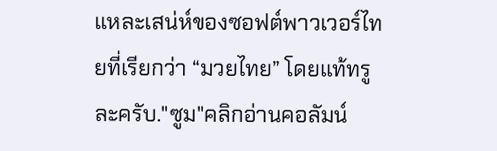แหละเสน่ห์ของซอฟต์พาวเวอร์ไทยที่เรียกว่า “มวยไทย” โดยแท้ทรูละครับ."ซูม"คลิกอ่านคอลัมน์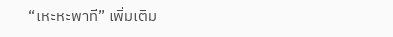“เหะหะพาที” เพิ่มเติม